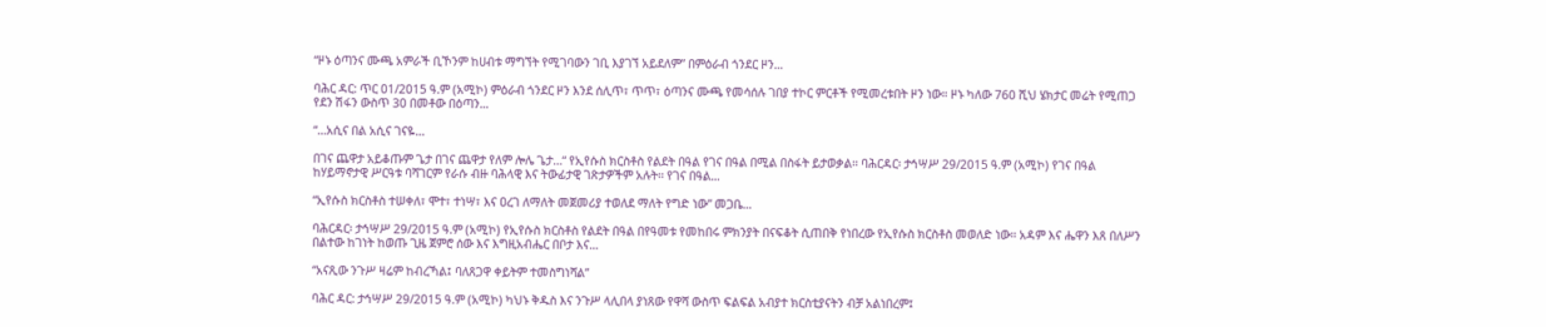“ዞኑ ዕጣንና ሙጫ አምራች ቢኾንም ከሀብቱ ማግኘት የሚገባውን ገቢ እያገኘ አይደለም” በምዕራብ ጎንደር ዞን...

ባሕር ዳር: ጥር 01/2015 ዓ.ም (አሚኮ) ምዕራብ ጎንደር ዞን እንደ ሰሊጥ፣ ጥጥ፣ ዕጣንና ሙጫ የመሳሰሉ ገበያ ተኮር ምርቶች የሚመረቱበት ዞን ነው። ዞኑ ካለው 760 ሺህ ሄክታር መሬት የሚጠጋ የደን ሽፋን ውስጥ 30 በመቶው በዕጣን...

“…አሲና በል አሲና ገናዬ…

በገና ጨዋታ አይቆጡም ጌታ በገና ጨዋታ የለም ሎሌ ጌታ…“ የኢየሱስ ክርስቶስ የልደት በዓል የገና በዓል በሚል በስፋት ይታወቃል፡፡ ባሕርዳር፡ ታኅሣሥ 29/2015 ዓ.ም (አሚኮ) የገና በዓል ከሃይማኖታዊ ሥርዓቱ ባሻገርም የራሱ ብዙ ባሕላዊ እና ትውፊታዊ ገጽታዎችም አሉት፡፡ የገና በዓል...

“ኢየሱስ ክርስቶስ ተሠቀለ፣ ሞተ፣ ተነሣ፣ እና ዐረገ ለማለት መጀመሪያ ተወለደ ማለት የግድ ነው” መጋቤ...

ባሕርዳር፡ ታኅሣሥ 29/2015 ዓ.ም (አሚኮ) የኢየሱስ ክርስቶስ የልደት በዓል በየዓመቱ የመከበሩ ምክንያት በናፍቆት ሲጠበቅ የነበረው የኢየሱስ ክርስቶስ መወለድ ነው፡፡ አዳም እና ሔዋን እጸ በለሥን በልተው ከገነት ከወጡ ጊዜ ጀምሮ ሰው እና እግዚአብሔር በቦታ እና...

“አናጺው ንጉሥ ዛሬም ከብረኻል፤ ባለጸጋዋ ቀይትም ተመስግነሻል”

ባሕር ዳር: ታኅሣሥ 29/2015 ዓ.ም (አሚኮ) ካህኑ ቅዱስ እና ንጉሥ ላሊበላ ያነጸው የዋሻ ውስጥ ፍልፍል አብያተ ክርስቲያናትን ብቻ አልነበረም፤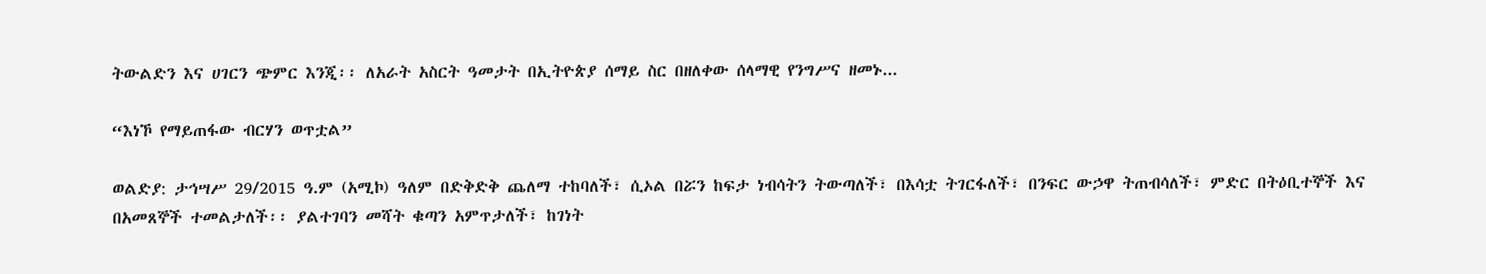ትውልድን እና ሀገርን ጭምር እንጂ፡፡ ለአራት አስርት ዓመታት በኢትዮጵያ ሰማይ ስር በዘለቀው ሰላማዊ የንግሥና ዘመኑ...

“እነኾ የማይጠፋው ብርሃን ወጥቷል”

ወልድያ: ታኅሣሥ 29/2015 ዓ.ም (አሚኮ) ዓለም በድቅድቅ ጨለማ ተከባለች፣ ሲኦል በሯን ከፍታ ነብሳትን ትውጣለች፣ በእሳቷ ትገርፋለች፣ በንፍር ውኃዋ ትጠብሳለች፣ ምድር በትዕቢተኞች እና በአመጸኞች ተመልታለች፡፡ ያልተገባን መሻት ቁጣን አምጥታለች፣ ከገነት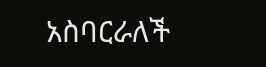አስባርራለች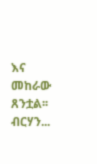እና መከራው ጸንቷል፡፡ ብርሃን...